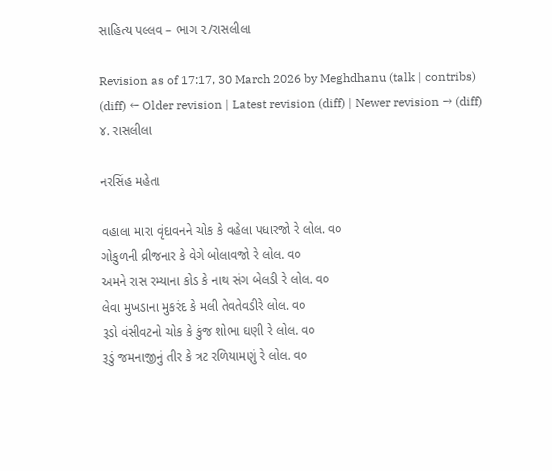સાહિત્ય પલ્લવ – ભાગ ૨/રાસલીલા

Revision as of 17:17, 30 March 2026 by Meghdhanu (talk | contribs)
(diff) ← Older revision | Latest revision (diff) | Newer revision → (diff)
૪. રાસલીલા

નરસિંહ મહેતા

વહાલા મારા વૃંદાવનને ચોક કે વહેલા પધારજો રે લોલ. વ૦
ગોકુળની વ્રીજનાર કે વેગે બોલાવજો રે લોલ. વ૦
અમને રાસ રમ્યાના કોડ કે નાથ સંગ બેલડી રે લોલ. વ૦
લેવા મુખડાના મુકરંદ કે મલી તેવતેવડીરે લોલ. વ૦
રૂડો વંસીવટનો ચોક કે કુંજ શોભા ઘણી રે લોલ. વ૦
રૂડું જમનાજીનું તીર કે ત્રટ રળિયામણું રે લોલ. વ૦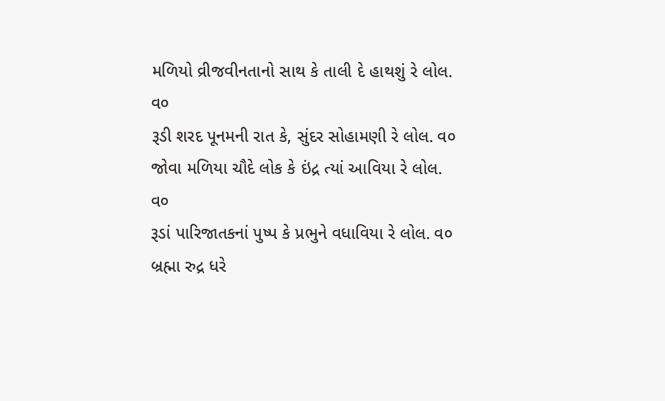મળિયો વ્રીજવીનતાનો સાથ કે તાલી દે હાથશું રે લોલ. વ૦
રૂડી શરદ પૂનમની રાત કે, સુંદર સોહામણી રે લોલ. વ૦
જોવા મળિયા ચૌદે લોક કે ઇંદ્ર ત્યાં આવિયા રે લોલ. વ૦
રૂડાં પારિજાતકનાં પુષ્પ કે પ્રભુને વધાવિયા રે લોલ. વ૦
બ્રહ્મા રુદ્ર ધરે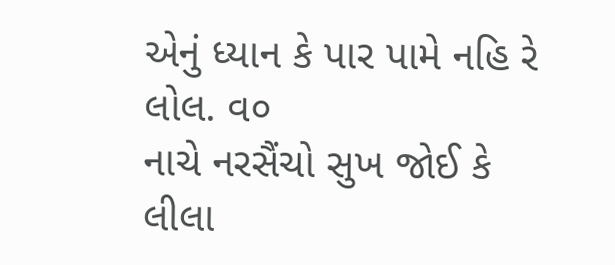એનું ધ્યાન કે પાર પામે નહિ રે લોલ. વ૦
નાચે નરસૈંચો સુખ જોઈ કે લીલા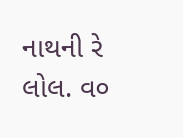નાથની રે લોલ. વ૦